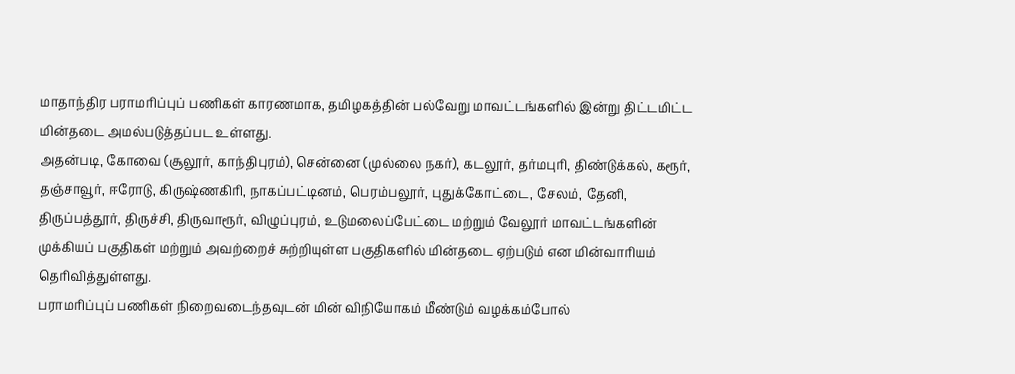மாதாந்திர பராமரிப்புப் பணிகள் காரணமாக, தமிழகத்தின் பல்வேறு மாவட்டங்களில் இன்று திட்டமிட்ட மின்தடை அமல்படுத்தப்பட உள்ளது.
அதன்படி, கோவை (சூலூர், காந்திபுரம்), சென்னை (முல்லை நகர்), கடலூர், தர்மபுரி, திண்டுக்கல், கரூர், தஞ்சாவூர், ஈரோடு, கிருஷ்ணகிரி, நாகப்பட்டினம், பெரம்பலூர், புதுக்கோட்டை, சேலம், தேனி, திருப்பத்தூர், திருச்சி, திருவாரூர், விழுப்புரம், உடுமலைப்பேட்டை மற்றும் வேலூர் மாவட்டங்களின் முக்கியப் பகுதிகள் மற்றும் அவற்றைச் சுற்றியுள்ள பகுதிகளில் மின்தடை ஏற்படும் என மின்வாரியம் தெரிவித்துள்ளது.
பராமரிப்புப் பணிகள் நிறைவடைந்தவுடன் மின் விநியோகம் மீண்டும் வழக்கம்போல்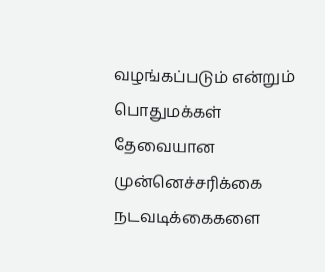வழங்கப்படும் என்றும் பொதுமக்கள் தேவையான முன்னெச்சரிக்கை நடவடிக்கைகளை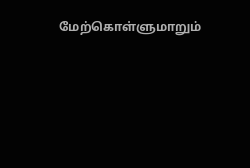மேற்கொள்ளுமாறும்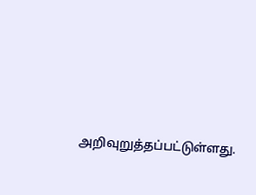அறிவுறுத்தப்பட்டுள்ளது.